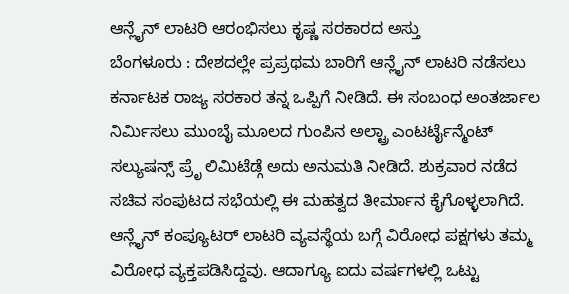ಆನ್ಲೈನ್ ಲಾಟರಿ ಆರಂಭಿಸಲು ಕೃಷ್ಣ ಸರಕಾರದ ಅಸ್ತು
ಬೆಂಗಳೂರು : ದೇಶದಲ್ಲೇ ಪ್ರಪ್ರಥಮ ಬಾರಿಗೆ ಆನ್ಲೈನ್ ಲಾಟರಿ ನಡೆಸಲು ಕರ್ನಾಟಕ ರಾಜ್ಯ ಸರಕಾರ ತನ್ನ ಒಪ್ಪಿಗೆ ನೀಡಿದೆ. ಈ ಸಂಬಂಧ ಅಂತರ್ಜಾಲ ನಿರ್ಮಿಸಲು ಮುಂಬೈ ಮೂಲದ ಗುಂಪಿನ ಅಲ್ಟ್ರಾ ಎಂಟರ್ಟೈನ್ಮೆಂಟ್ ಸಲ್ಯುಷನ್ಸ್ ಪ್ರೆೃ ಲಿಮಿಟೆಡ್ಗೆ ಅದು ಅನುಮತಿ ನೀಡಿದೆ. ಶುಕ್ರವಾರ ನಡೆದ ಸಚಿವ ಸಂಪುಟದ ಸಭೆಯಲ್ಲಿ ಈ ಮಹತ್ವದ ತೀರ್ಮಾನ ಕೈಗೊಳ್ಳಲಾಗಿದೆ.
ಆನ್ಲೈನ್ ಕಂಪ್ಯೂಟರ್ ಲಾಟರಿ ವ್ಯವಸ್ಥೆಯ ಬಗ್ಗೆ ವಿರೋಧ ಪಕ್ಷಗಳು ತಮ್ಮ ವಿರೋಧ ವ್ಯಕ್ತಪಡಿಸಿದ್ದವು. ಆದಾಗ್ಯೂ ಐದು ವರ್ಷಗಳಲ್ಲಿ ಒಟ್ಟು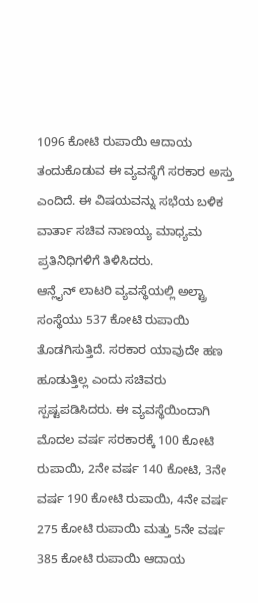1096 ಕೋಟಿ ರುಪಾಯಿ ಆದಾಯ ತಂದುಕೊಡುವ ಈ ವ್ಯವಸ್ಥೆಗೆ ಸರಕಾರ ಅಸ್ತು ಎಂದಿದೆ. ಈ ವಿಷಯವನ್ನು ಸಭೆಯ ಬಳಿಕ ವಾರ್ತಾ ಸಚಿವ ನಾಣಯ್ಯ ಮಾಧ್ಯಮ ಪ್ರತಿನಿಧಿಗಳಿಗೆ ತಿಳಿಸಿದರು.
ಆನ್ಲೈನ್ ಲಾಟರಿ ವ್ಯವಸ್ಥೆಯಲ್ಲಿ ಅಲ್ಟ್ರಾ ಸಂಸ್ಥೆಯು 537 ಕೋಟಿ ರುಪಾಯಿ ತೊಡಗಿಸುತ್ತಿದೆ. ಸರಕಾರ ಯಾವುದೇ ಹಣ ಹೂಡುತ್ತಿಲ್ಲ ಎಂದು ಸಚಿವರು ಸ್ಪಷ್ಟಪಡಿಸಿದರು. ಈ ವ್ಯವಸ್ಥೆಯಿಂದಾಗಿ ಮೊದಲ ವರ್ಷ ಸರಕಾರಕ್ಕೆ 100 ಕೋಟಿ ರುಪಾಯಿ, 2ನೇ ವರ್ಷ 140 ಕೋಟಿ, 3ನೇ ವರ್ಷ 190 ಕೋಟಿ ರುಪಾಯಿ, 4ನೇ ವರ್ಷ 275 ಕೋಟಿ ರುಪಾಯಿ ಮತ್ತು 5ನೇ ವರ್ಷ 385 ಕೋಟಿ ರುಪಾಯಿ ಆದಾಯ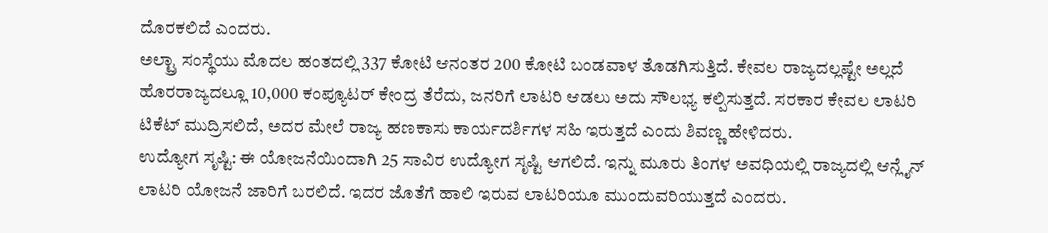ದೊರಕಲಿದೆ ಎಂದರು.
ಅಲ್ಟ್ರಾ ಸಂಸ್ಥೆಯು ಮೊದಲ ಹಂತದಲ್ಲಿ 337 ಕೋಟಿ ಆನಂತರ 200 ಕೋಟಿ ಬಂಡವಾಳ ತೊಡಗಿಸುತ್ತಿದೆ. ಕೇವಲ ರಾಜ್ಯದಲ್ಲಷ್ಟೇ ಅಲ್ಲದೆ ಹೊರರಾಜ್ಯದಲ್ಲೂ 10,000 ಕಂಪ್ಯೂಟರ್ ಕೇಂದ್ರ ತೆರೆದು, ಜನರಿಗೆ ಲಾಟರಿ ಆಡಲು ಅದು ಸೌಲಭ್ಯ ಕಲ್ಪಿಸುತ್ತದೆ. ಸರಕಾರ ಕೇವಲ ಲಾಟರಿ ಟಿಕೆಟ್ ಮುದ್ರಿಸಲಿದೆ, ಅದರ ಮೇಲೆ ರಾಜ್ಯ ಹಣಕಾಸು ಕಾರ್ಯದರ್ಶಿಗಳ ಸಹಿ ಇರುತ್ತದೆ ಎಂದು ಶಿವಣ್ಣ ಹೇಳಿದರು.
ಉದ್ಯೋಗ ಸೃಷ್ಟಿ: ಈ ಯೋಜನೆಯಿಂದಾಗಿ 25 ಸಾವಿರ ಉದ್ಯೋಗ ಸೃಷ್ಟಿ ಆಗಲಿದೆ. ಇನ್ನು ಮೂರು ತಿಂಗಳ ಅವಧಿಯಲ್ಲಿ ರಾಜ್ಯದಲ್ಲಿ ಆನ್ಲೈನ್ ಲಾಟರಿ ಯೋಜನೆ ಜಾರಿಗೆ ಬರಲಿದೆ. ಇದರ ಜೊತೆಗೆ ಹಾಲಿ ಇರುವ ಲಾಟರಿಯೂ ಮುಂದುವರಿಯುತ್ತದೆ ಎಂದರು.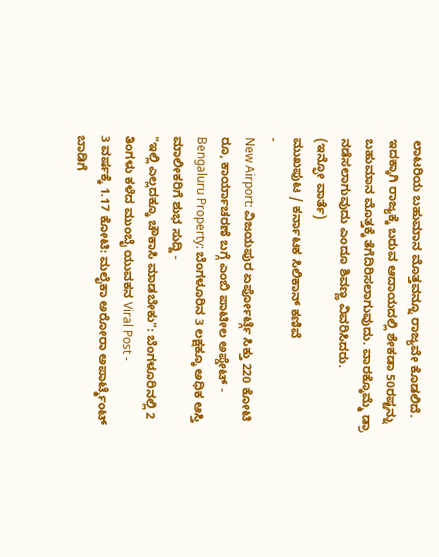ಲಾಟರಿಯ ಬಹುಮಾನ ಮೊತ್ತವನ್ನೂ ರಾಜ್ಯವೇ ಕೊಡಲಿದೆ. ಇದಕ್ಕಾಗಿ ರಾಜ್ಯಕ್ಕೆ ಬರುವ ಆದಾಯದಲ್ಲಿ ಶೇಕಡಾ 50ರಷ್ಟನ್ನು ಬಹುಮಾನ ಮೊತ್ತಕ್ಕೆ ತೆಗೆದಿರಿಸಲಾಗುವುದು. ವಾರಕ್ಕೊಮ್ಮೆ ಡ್ರಾ ನಡೆಸಲಾಗುವುದು ಎಂದೂ ಶಿವಣ್ಣ ವಿವರಿಸಿದರು.
(ಇನ್ಫೋ ವಾರ್ತೆ)
ಮುಖಪುಟ / ಕರ್ನಾಟಕ ಸಿಲಿಕಾನ್ ಕಣಿವೆ
-
New Airport: ವಿಜಯಪುರ ಏರ್ಪೋರ್ಟ್ಗೆ ಸಿಕ್ತು 220 ಕೋಟಿ ರೂ, ಕಾರ್ಯಾಚರಣೆ ಬಗ್ಗೆ ಎಂಬಿ ಪಾಟೀಲ ಅಪ್ಡೇಟ್ -
Bengaluru Property: ಬೆಂಗಳೂರಿನ 3 ಲಕ್ಷಕ್ಕೂ ಅಧಿಕ ಆಸ್ತಿ ಮಾಲೀಕರಿಗೆ ಶುಭ ಸುದ್ದಿ -
"ಇಲ್ಲಿ ಎಲ್ಲದಕ್ಕೂ ಚೌಕಾಸಿ ಮಾಡಬೇಕು": ಬೆಂಗಳೂರಿನಲ್ಲಿ 2 ತಿಂಗಳು ಕಳೆದ ಮುಂಬೈ ಯುವಕನ Viral Post -
3 ವರ್ಷಕ್ಕೆ 1.17 ಕೋಟಿ: ಮಲೈಕಾ ಅರೋರಾ ಅಪಾರ್ಟ್ಮೆಂಟ್ ಬಾಡಿಗೆ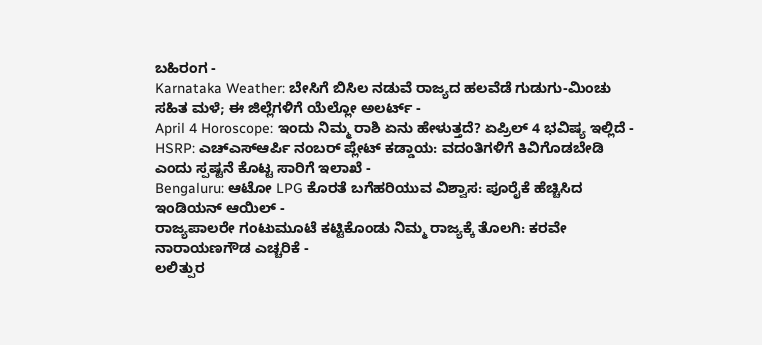ಬಹಿರಂಗ -
Karnataka Weather: ಬೇಸಿಗೆ ಬಿಸಿಲ ನಡುವೆ ರಾಜ್ಯದ ಹಲವೆಡೆ ಗುಡುಗು-ಮಿಂಚು ಸಹಿತ ಮಳೆ; ಈ ಜಿಲ್ಲೆಗಳಿಗೆ ಯೆಲ್ಲೋ ಅಲರ್ಟ್ -
April 4 Horoscope: ಇಂದು ನಿಮ್ಮ ರಾಶಿ ಏನು ಹೇಳುತ್ತದೆ? ಏಪ್ರಿಲ್ 4 ಭವಿಷ್ಯ ಇಲ್ಲಿದೆ -
HSRP: ಎಚ್ಎಸ್ಆರ್ಪಿ ನಂಬರ್ ಪ್ಲೇಟ್ ಕಡ್ಡಾಯ: ವದಂತಿಗಳಿಗೆ ಕಿವಿಗೊಡಬೇಡಿ ಎಂದು ಸ್ಪಷ್ಟನೆ ಕೊಟ್ಟ ಸಾರಿಗೆ ಇಲಾಖೆ -
Bengaluru: ಆಟೋ LPG ಕೊರತೆ ಬಗೆಹರಿಯುವ ವಿಶ್ವಾಸ: ಪೂರೈಕೆ ಹೆಚ್ಚಿಸಿದ ಇಂಡಿಯನ್ ಆಯಿಲ್ -
ರಾಜ್ಯಪಾಲರೇ ಗಂಟುಮೂಟೆ ಕಟ್ಟಿಕೊಂಡು ನಿಮ್ಮ ರಾಜ್ಯಕ್ಕೆ ತೊಲಗಿ: ಕರವೇ ನಾರಾಯಣಗೌಡ ಎಚ್ಚರಿಕೆ -
ಲಲಿತ್ಪುರ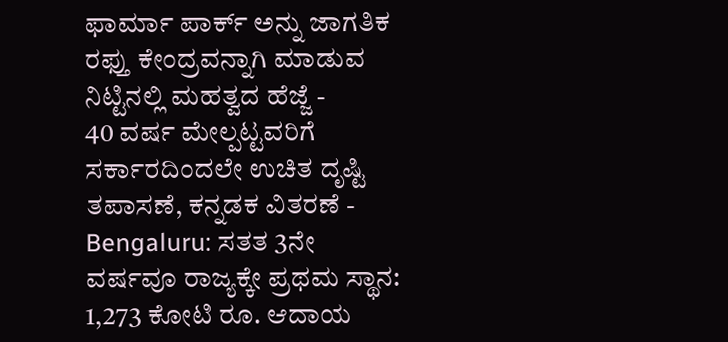ಫಾರ್ಮಾ ಪಾರ್ಕ್ ಅನ್ನು ಜಾಗತಿಕ ರಫ್ತು ಕೇಂದ್ರವನ್ನಾಗಿ ಮಾಡುವ ನಿಟ್ಟಿನಲ್ಲಿ ಮಹತ್ವದ ಹೆಜ್ಜೆ -
40 ವರ್ಷ ಮೇಲ್ಪಟ್ಟವರಿಗೆ ಸರ್ಕಾರದಿಂದಲೇ ಉಚಿತ ದೃಷ್ಟಿ ತಪಾಸಣೆ, ಕನ್ನಡಕ ವಿತರಣೆ -
Bengaluru: ಸತತ 3ನೇ ವರ್ಷವೂ ರಾಜ್ಯಕ್ಕೇ ಪ್ರಥಮ ಸ್ಥಾನ: 1,273 ಕೋಟಿ ರೂ. ಆದಾಯ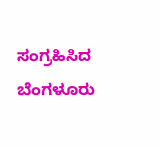ಸಂಗ್ರಹಿಸಿದ ಬೆಂಗಳೂರು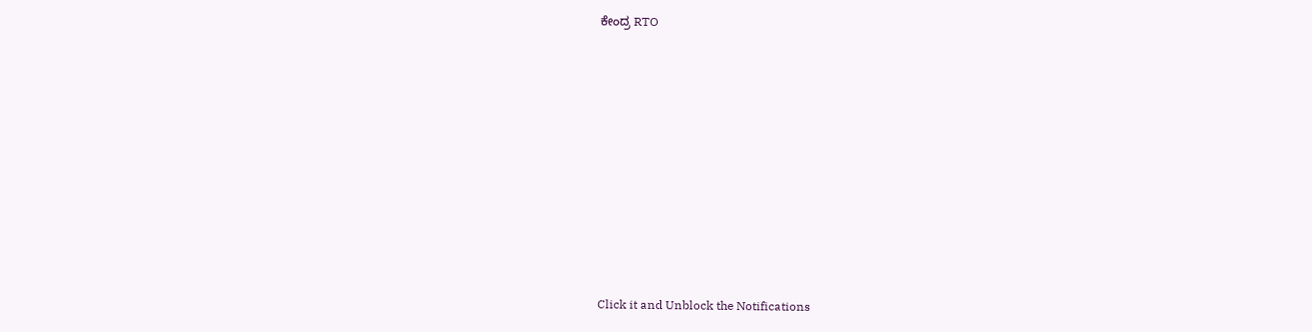ಕೇಂದ್ರ RTO












Click it and Unblock the Notifications